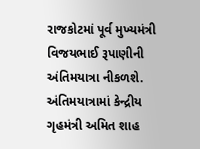રાજકોટમાં પૂર્વ મુખ્યમંત્રી વિજયભાઈ રૂપાણીની અંતિમયાત્રા નીકળશે. અંતિમયાત્રામાં કેન્દ્રીય ગૃહમંત્રી અમિત શાહ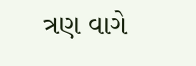ત્રણ વાગે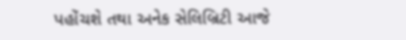પહોંચશે તથા અનેક સેલિબ્રિટી આજે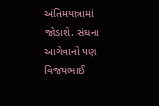અંતિમયાત્રામાં જોડાશે. સંઘના આગેવાનો પણ વિજયભાઈ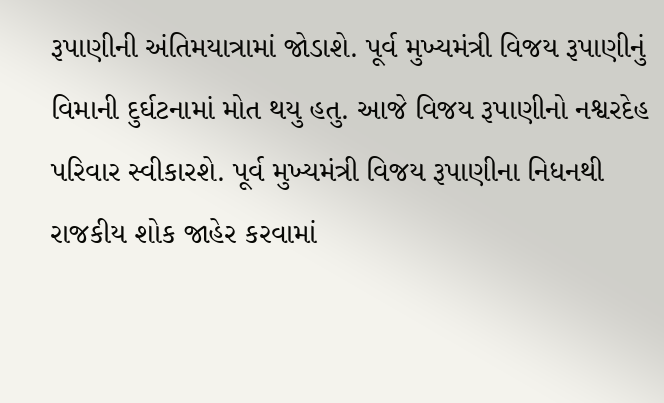રૂપાણીની અંતિમયાત્રામાં જોડાશે. પૂર્વ મુખ્યમંત્રી વિજય રૂપાણીનું વિમાની દુર્ઘટનામાં મોત થયુ હતુ. આજે વિજય રૂપાણીનો નશ્વરદેહ પરિવાર સ્વીકારશે. પૂર્વ મુખ્યમંત્રી વિજય રૂપાણીના નિધનથી રાજકીય શોક જાહેર કરવામાં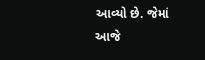આવ્યો છે. જેમાં આજે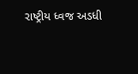રાષ્ટ્રીય ધ્વજ અડધી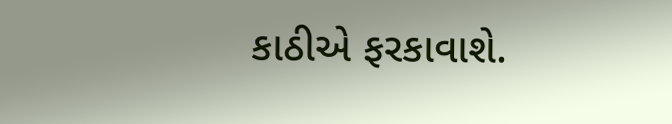કાઠીએ ફરકાવાશે.